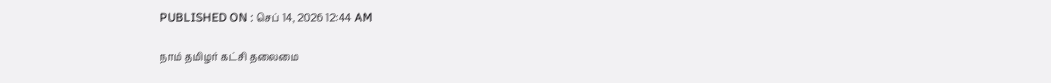PUBLISHED ON : செப் 14, 2026 12:44 AM

நாம் தமிழர் கட்சி தலைமை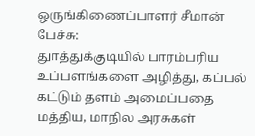ஒருங்கிணைப்பாளர் சீமான் பேச்சு:
துாத்துக்குடியில் பாரம்பரிய உப்பளங்களை அழித்து, கப்பல் கட்டும் தளம் அமைப்பதை மத்திய, மாநில அரசுகள்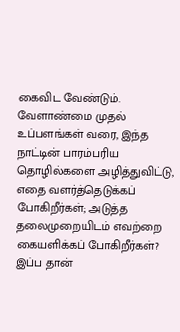கைவிட வேண்டும். வேளாண்மை முதல் உப்பளங்கள் வரை, இந்த நாட்டின் பாரம்பரிய தொழில்களை அழித்துவிட்டு, எதை வளர்த்தெடுக்கப் போகிறீர்கள்; அடுத்த தலைமுறையிடம் எவற்றை கையளிக்கப் போகிறீர்கள்?
இப்ப தான்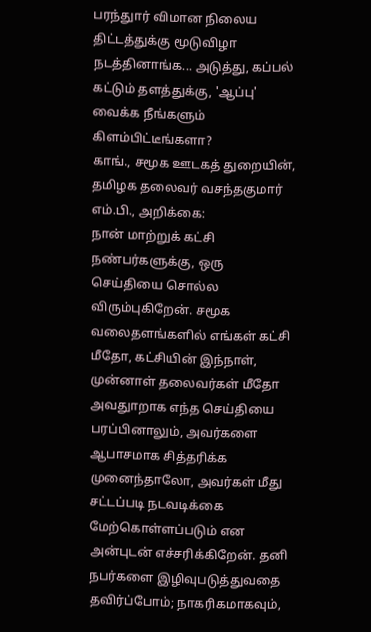பரந்துார் விமான நிலைய திட்டத்துக்கு மூடுவிழா நடத்தினாங்க... அடுத்து, கப்பல் கட்டும் தளத்துக்கு, 'ஆப்பு' வைக்க நீங்களும் கிளம்பிட்டீங்களா?
காங்., சமூக ஊடகத் துறையின், தமிழக தலைவர் வசந்தகுமார் எம்.பி., அறிக்கை:
நான் மாற்றுக் கட்சி நண்பர்களுக்கு, ஒரு செய்தியை சொல்ல விரும்புகிறேன். சமூக வலைதளங்களில் எங்கள் கட்சி மீதோ, கட்சியின் இந்நாள், முன்னாள் தலைவர்கள் மீதோ அவதுாறாக எந்த செய்தியை பரப்பினாலும், அவர்களை ஆபாசமாக சித்தரிக்க முனைந்தாலோ, அவர்கள் மீது சட்டப்படி நடவடிக்கை மேற்கொள்ளப்படும் என அன்புடன் எச்சரிக்கிறேன். தனி நபர்களை இழிவுபடுத்துவதை தவிர்ப்போம்; நாகரிகமாகவும்,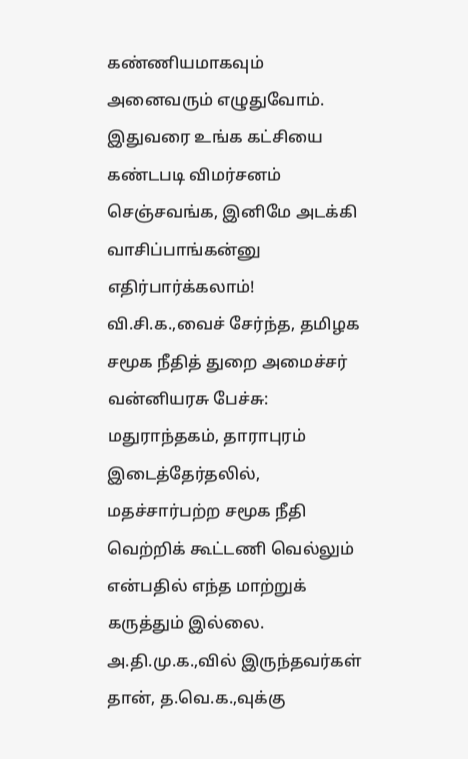கண்ணியமாகவும் அனைவரும் எழுதுவோம்.
இதுவரை உங்க கட்சியை கண்டபடி விமர்சனம் செஞ்சவங்க, இனிமே அடக்கி வாசிப்பாங்கன்னு எதிர்பார்க்கலாம்!
வி.சி.க.,வைச் சேர்ந்த, தமிழக சமூக நீதித் துறை அமைச்சர் வன்னியரசு பேச்சு:
மதுராந்தகம், தாராபுரம் இடைத்தேர்தலில், மதச்சார்பற்ற சமூக நீதி வெற்றிக் கூட்டணி வெல்லும் என்பதில் எந்த மாற்றுக் கருத்தும் இல்லை. அ.தி.மு.க.,வில் இருந்தவர்கள் தான், த.வெ.க.,வுக்கு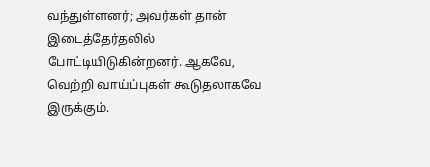வந்துள்ளனர்; அவர்கள் தான் இடைத்தேர்தலில் போட்டியிடுகின்றனர். ஆகவே, வெற்றி வாய்ப்புகள் கூடுதலாகவே இருக்கும்.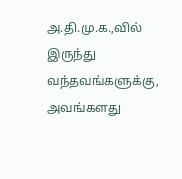அ.தி.மு.க.,வில் இருந்து வந்தவங்களுக்கு, அவங்களது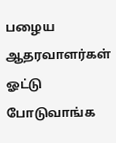பழைய ஆதரவாளர்கள் ஓட்டு போடுவாங்க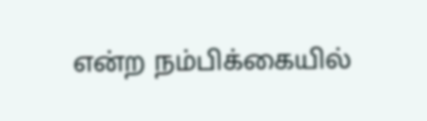என்ற நம்பிக்கையில்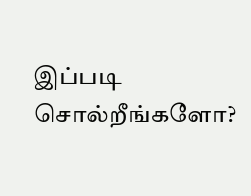இப்படி சொல்றீங்களோ?